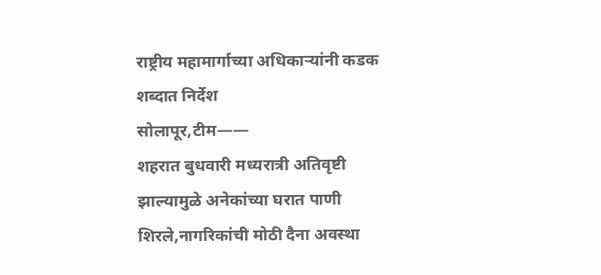राष्ट्रीय महामार्गाच्या अधिकाऱ्यांनी कडक शब्दात निर्देश
सोलापूर,टीम——
शहरात बुधवारी मध्यरात्री अतिवृष्टी झाल्यामुळे अनेकांच्या घरात पाणी शिरले,नागरिकांची मोठी दैना अवस्था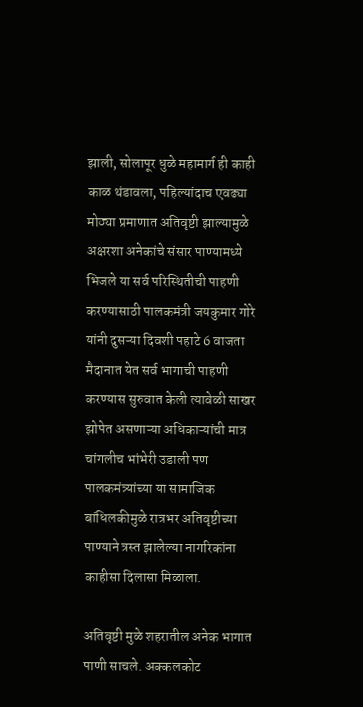झाली, सोलापूर धुळे महामार्ग ही काही काळ थंडावला, पहिल्यांदाच एवढ्या मोठ्या प्रमाणात अतिवृष्टी झाल्यामुळे अक्षरशा अनेकांचे संसार पाण्यामध्ये भिजले या सर्व परिस्थितीची पाहणी करण्यासाठी पालकमंत्री जयकुमार गोरे यांनी दुसऱ्या दिवशी पहाटे 6 वाजता मैदानात येत सर्व भागाची पाहणी करण्यास सुरुवात केली त्यावेळी साखर झोपेत असणाऱ्या अधिकाऱ्यांची मात्र चांगलीच भांभेरी उडाली पण पालकमंत्र्यांच्या या सामाजिक बांधिलकीमुळे रात्रभर अतिवृष्टीच्या पाण्याने त्रस्त झालेल्या नागरिकांना काहीसा दिलासा मिळाला.

अतिवृष्टी मुळे शहरातील अनेक भागात पाणी साचले. अक्कलकोट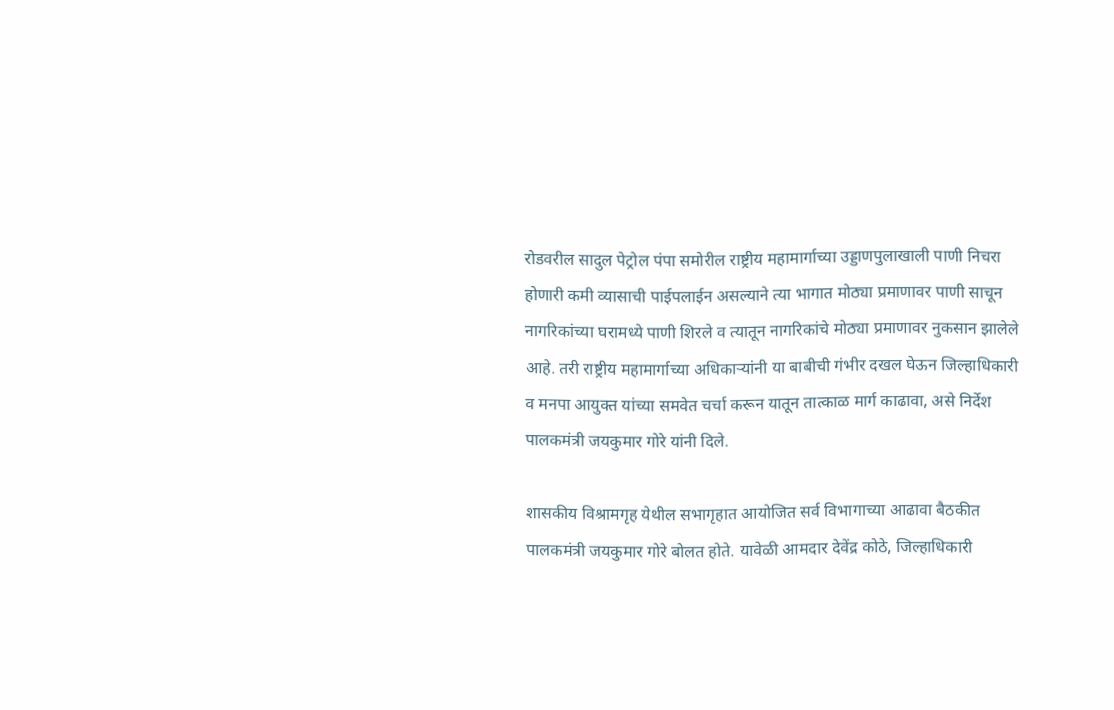रोडवरील सादुल पेट्रोल पंपा समोरील राष्ट्रीय महामार्गाच्या उड्डाणपुलाखाली पाणी निचरा होणारी कमी व्यासाची पाईपलाईन असल्याने त्या भागात मोठ्या प्रमाणावर पाणी साचून नागरिकांच्या घरामध्ये पाणी शिरले व त्यातून नागरिकांचे मोठ्या प्रमाणावर नुकसान झालेले आहे. तरी राष्ट्रीय महामार्गाच्या अधिकाऱ्यांनी या बाबीची गंभीर दखल घेऊन जिल्हाधिकारी व मनपा आयुक्त यांच्या समवेत चर्चा करून यातून तात्काळ मार्ग काढावा, असे निर्देश पालकमंत्री जयकुमार गोरे यांनी दिले.

शासकीय विश्रामगृह येथील सभागृहात आयोजित सर्व विभागाच्या आढावा बैठकीत पालकमंत्री जयकुमार गोरे बोलत होते. यावेळी आमदार देवेंद्र कोठे, जिल्हाधिकारी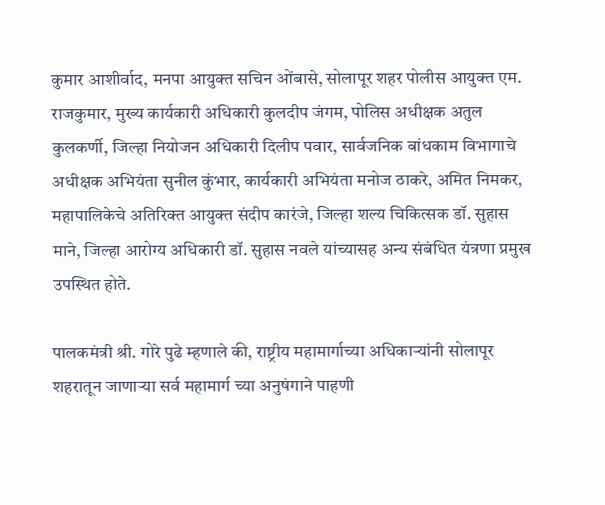कुमार आशीर्वाद, मनपा आयुक्त सचिन ओंबासे, सोलापूर शहर पोलीस आयुक्त एम. राजकुमार, मुख्य कार्यकारी अधिकारी कुलदीप जंगम, पोलिस अधीक्षक अतुल कुलकर्णी, जिल्हा नियोजन अधिकारी दिलीप पवार, सार्वजनिक बांधकाम विभागाचे अधीक्षक अभियंता सुनील कुंभार, कार्यकारी अभियंता मनोज ठाकरे, अमित निमकर, महापालिकेचे अतिरिक्त आयुक्त संदीप कारंजे, जिल्हा शल्य चिकित्सक डॉ. सुहास माने, जिल्हा आरोग्य अधिकारी डॉ. सुहास नवले यांच्यासह अन्य संबंधित यंत्रणा प्रमुख उपस्थित होते.

पालकमंत्री श्री. गोरे पुढे म्हणाले की, राष्ट्रीय महामार्गाच्या अधिकाऱ्यांनी सोलापूर शहरातून जाणाऱ्या सर्व महामार्ग च्या अनुषंगाने पाहणी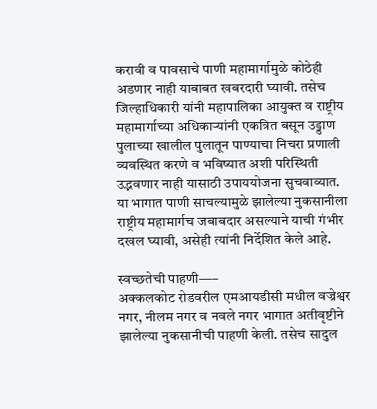करावी व पावसाचे पाणी महामार्गामुळे कोठेही अडणार नाही याबाबत खबरदारी घ्यावी. तसेच जिल्हाधिकारी यांनी महापालिका आयुक्त व राष्ट्रीय महामार्गाच्या अधिकाऱ्यांनी एकत्रित बसून उड्डाण पुलाच्या खालील पुलातून पाण्याचा निचरा प्रणाली व्यवस्थित करणे व भविष्यात अशी परिस्थिती उद्भवणार नाही यासाठी उपाययोजना सुचवाव्यात. या भागात पाणी साचल्यामुळे झालेल्या नुकसानीला राष्ट्रीय महामार्गच जबाबदार असल्याने याची गंभीर दखल घ्यावी, असेही त्यांनी निर्देशित केले आहे.

स्वच्छतेची पाहणी—–
अक्कलकोट रोडवरील एमआयडीसी मधील वज्रेश्वर नगर, नीलम नगर व नवले नगर भागात अतीवृष्टीने झालेल्या नुकसानीची पाहणी केली. तसेच सादुल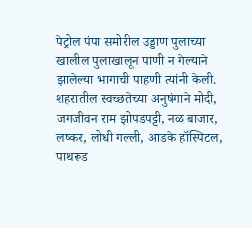पेट्रोल पंपा समोरील उड्डाण पुलाच्या खालील पुलाखालून पाणी न गेल्याने झालेल्या भागाची पाहणी त्यांनी केली. शहरातील स्वच्छतेच्या अनुषंगाने मोदी, जगजीवन राम झोपडपट्टी, नळ बाजार, लष्कर, लोधी गल्ली, आडके हॉस्पिटल, पाथरूड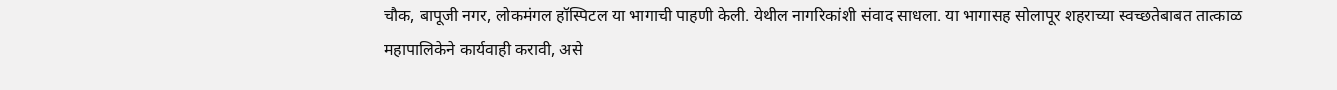चौक, बापूजी नगर, लोकमंगल हॉस्पिटल या भागाची पाहणी केली. येथील नागरिकांशी संवाद साधला. या भागासह सोलापूर शहराच्या स्वच्छतेबाबत तात्काळ महापालिकेने कार्यवाही करावी, असे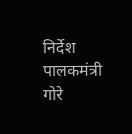निर्देश पालकमंत्री गोरे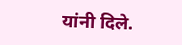यांनी दिले.